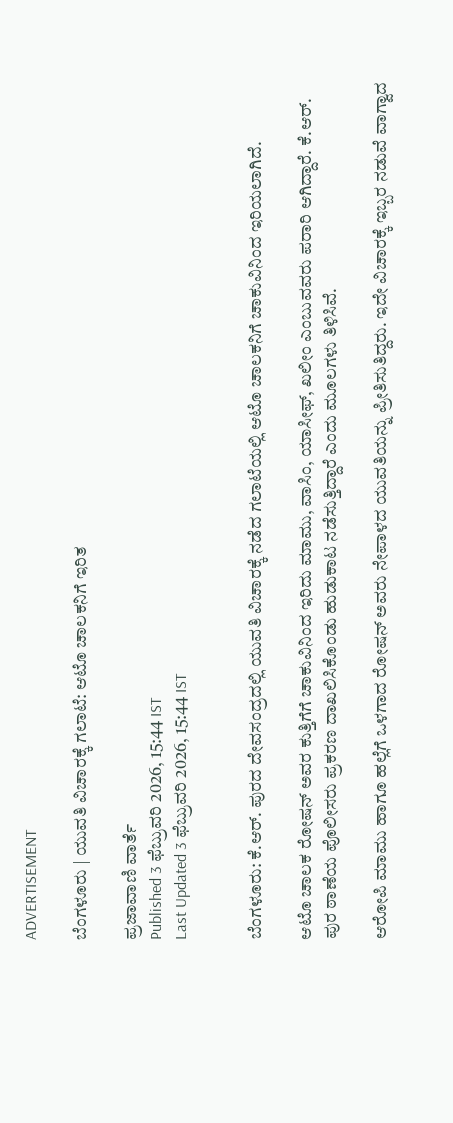ADVERTISEMENT

ಬೆಂಗಳೂರು | ಯುವತಿ ವಿಚಾರಕ್ಕೆ ಗಲಾಟೆ: ಆಟೊ ಚಾಲಕನಿಗೆ ಇರಿತ

ಪ್ರಜಾವಾಣಿ ವಾರ್ತೆ
Published 3 ಫೆಬ್ರುವರಿ 2026, 15:44 IST
Last Updated 3 ಫೆಬ್ರುವರಿ 2026, 15:44 IST


ಬೆಂಗಳೂರು: ಕೆ.ಆರ್. ಪುರದ ದೇವಸಂದ್ರದಲ್ಲಿ ಯುವತಿ ವಿಚಾರಕ್ಕೆ ನಡೆದ ಗಲಾಟೆಯಲ್ಲಿ ಆಟೊ ಚಾಲಕನಿಗೆ ಚಾಕುವಿನಿಂದ ಇರಿಯಲಾಗಿದೆ.

ಆಟೊ ಚಾಲಕ ರೋಷನ್ ಅವರ ಕುತ್ತಿಗೆಗೆ ಚಾಕುವಿನಿಂದ ಇರಿದು ಮಾಮು, ವಾಸಿಂ, ಯಾಸೀಫ್, ಖಲೀಂ ಎಂಬುವವರು ಪರಾರಿ ಆಗಿದ್ದಾರೆ. ಕೆ.ಆರ್‌. ಪುರ ಠಾಣೆಯ ಪೊಲೀಸರು ಪ್ರಕರಣ ದಾಖಲಿಸಿಕೊಂಡು ಹುಡುಕಾಟ ನಡೆಸುತ್ತಿದ್ದಾರೆ ಎಂದು ಮೂಲಗಳು ತಿಳಿಸಿವೆ.

ಆರೋಪಿ ಮಾಮು ಹಾಗೂ ಹಲ್ಲೆಗೆ ಒಳಗಾದ ರೋಷನ್ ಅವರು ನೇಪಾಳದ ಯುವತಿಯನ್ನು ಪ್ರೀತಿಸುತಿದ್ದರು. ಇದೇ ವಿಚಾರಕ್ಕೆ ಇಬ್ಬರ ನಡುವೆ ವಾಗ್ವಾದ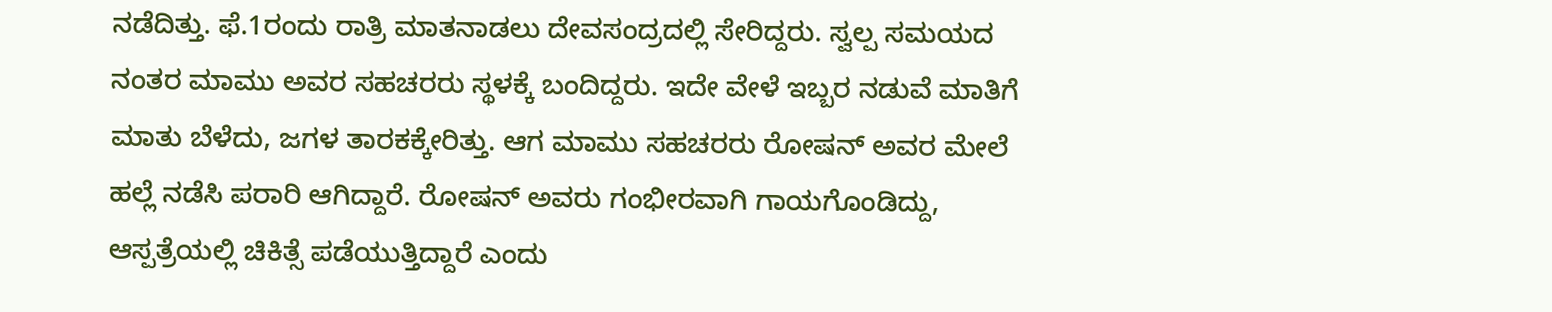ನಡೆದಿತ್ತು. ಫೆ.1ರಂದು ರಾತ್ರಿ ಮಾತನಾಡಲು ದೇವಸಂದ್ರದಲ್ಲಿ ಸೇರಿದ್ದರು. ಸ್ವಲ್ಪ ಸಮಯದ ನಂತರ ಮಾಮು ಅವರ ಸಹಚರರು ಸ್ಥಳಕ್ಕೆ ಬಂದಿದ್ದರು. ಇದೇ ವೇಳೆ ಇಬ್ಬರ ನಡುವೆ ಮಾತಿಗೆ ಮಾತು ಬೆಳೆದು, ಜಗಳ ತಾರಕಕ್ಕೇರಿತ್ತು. ಆಗ ಮಾಮು ಸಹಚರರು ರೋಷನ್ ಅವರ ಮೇಲೆ ಹಲ್ಲೆ ನಡೆಸಿ ಪರಾರಿ ಆಗಿದ್ದಾರೆ. ರೋಷನ್ ಅವರು ಗಂಭೀರವಾಗಿ ಗಾಯಗೊಂಡಿದ್ದು, ಆಸ್ಪತ್ರೆಯಲ್ಲಿ ಚಿಕಿತ್ಸೆ ಪಡೆಯುತ್ತಿದ್ದಾರೆ ಎಂದು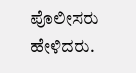ಪೊಲೀಸರು ಹೇಳಿದರು.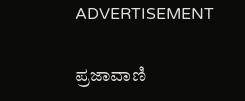ADVERTISEMENT

ಪ್ರಜಾವಾಣಿ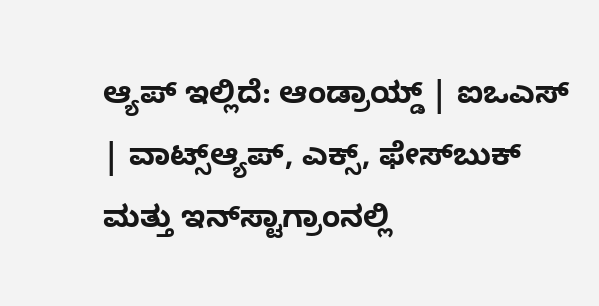ಆ್ಯಪ್ ಇಲ್ಲಿದೆ: ಆಂಡ್ರಾಯ್ಡ್ | ಐಒಎಸ್ | ವಾಟ್ಸ್ಆ್ಯಪ್, ಎಕ್ಸ್, ಫೇಸ್‌ಬುಕ್ ಮತ್ತು ಇನ್‌ಸ್ಟಾಗ್ರಾಂನಲ್ಲಿ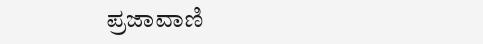ಪ್ರಜಾವಾಣಿ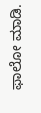ಫಾಲೋ ಮಾಡಿ.